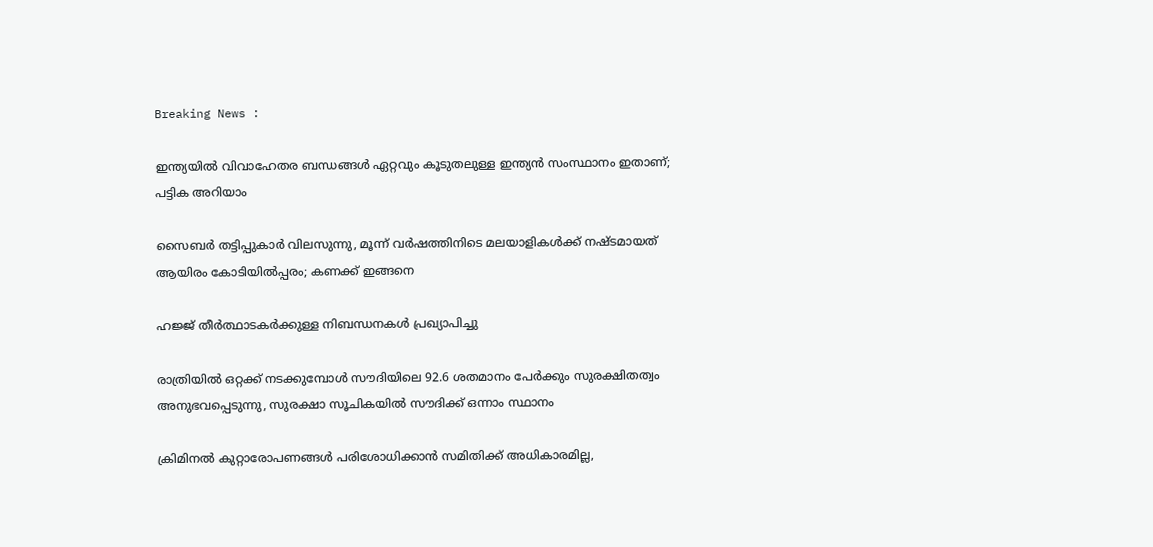Breaking News :

ഇന്ത്യയില്‍ വിവാഹേതര ബന്ധങ്ങള്‍ ഏറ്റവും കൂടുതലുള്ള ഇന്ത്യന്‍ സംസ്ഥാനം ഇതാണ്; പട്ടിക അറിയാം

സൈബര്‍ തട്ടിപ്പുകാര്‍ വിലസുന്നു, മൂന്ന് വര്‍ഷത്തിനിടെ മലയാളികള്‍ക്ക് നഷ്ടമായത് ആയിരം കോടിയില്‍പ്പരം; കണക്ക് ഇങ്ങനെ

ഹജ്ജ് തീർത്ഥാടകർക്കുള്ള നിബന്ധനകൾ പ്രഖ്യാപിച്ചു

രാത്രിയിൽ ഒറ്റക്ക് നടക്കുമ്പോൾ സൗദിയിലെ 92.6 ശതമാനം പേർക്കും സുരക്ഷിതത്വം അനുഭവപ്പെടുന്നു, സുരക്ഷാ സൂചികയിൽ സൗദിക്ക് ഒന്നാം സ്ഥാനം

ക്രിമിനല്‍ കുറ്റാരോപണങ്ങള്‍ പരിശോധിക്കാന്‍ സമിതിക്ക്‌ അധികാരമില്ല,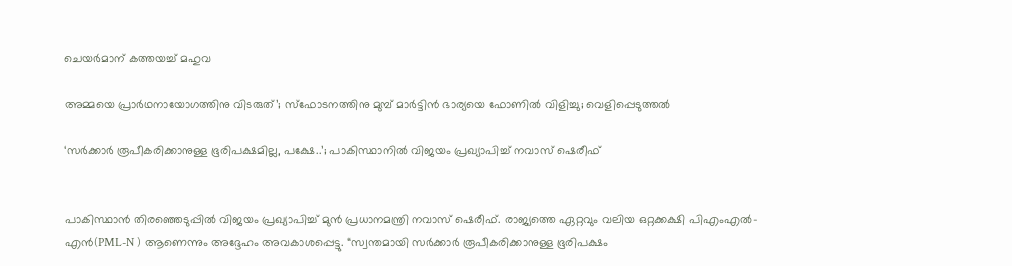ചെയര്‍മാന്‌ കത്തയച്ച് മഹുവ

അമ്മയെ പ്രാര്‍ഥനായോഗത്തിനു വിടരുത്’; സ്‌ഫോടനത്തിനു മുമ്പ് മാര്‍ട്ടിന്‍ ഭാര്യയെ ഫോണില്‍ വിളിച്ചു; വെളിപ്പെടുത്തല്‍

‘സർക്കാർ രൂപീകരിക്കാനുള്ള ഭൂരിപക്ഷമില്ല, പക്ഷേ..’; പാകിസ്ഥാനിൽ വിജയം പ്രഖ്യാപിച്ച് നവാസ് ഷെരീഫ്


പാകിസ്ഥാൻ തിരഞ്ഞെടുപ്പിൽ വിജയം പ്രഖ്യാപിച്ച് മുൻ പ്രധാനമന്ത്രി നവാസ് ഷെരീഫ്. രാജ്യത്തെ ഏറ്റവും വലിയ ഒറ്റക്കക്ഷി പിഎംഎൽ-എൻ(PML-N ) ആണെന്നും അദ്ദേഹം അവകാശപ്പെട്ടു. “സ്വന്തമായി സർക്കാർ രൂപീകരിക്കാനുള്ള ഭൂരിപക്ഷം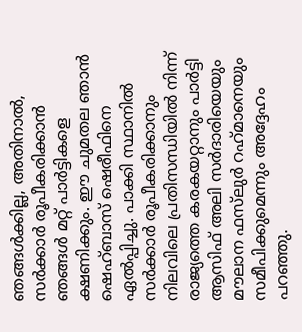ഞങ്ങൾക്കില്ല, അതിനാൽ, സർക്കാർ രൂപീകരിക്കാൻ ഞങ്ങൾ മറ്റ് പാർട്ടികളെ ക്ഷണിക്കും. ഈ ചുമതല ഞാൻ ഷെഹ്ബാസ് ഷെരീഫിനെ ഏൽപ്പിച്ചു. പാക്കി സ്ഥാനിൽ സർക്കാർ രൂപീകരിക്കാനും നിലവിലെ പ്രതിസന്ധിയിൽ നിന്ന് രാജ്യത്തെ കരകയറ്റാനും പാർട്ടി ആസിഫ് അലി സർദാരിയെയും മൗലാന ഫസ്‌ലുർ റഹ്‌മാനെയും സമീപിക്കുമെന്നും അദ്ദേഹം പറഞ്ഞു.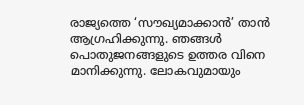രാജ്യത്തെ ‘സൗഖ്യമാക്കാൻ’ താൻ ആഗ്രഹിക്കുന്നു. ഞങ്ങൾ പൊതുജനങ്ങളുടെ ഉത്തര വിനെ മാനിക്കുന്നു. ലോകവുമായും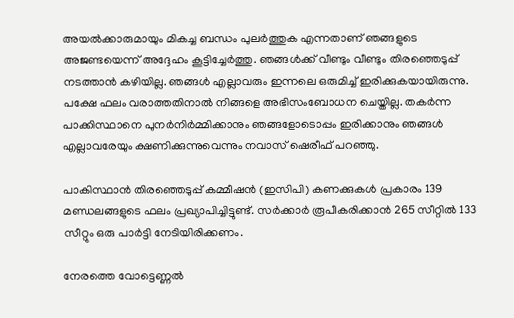അയൽക്കാരുമായും മികച്ച ബന്ധം പുലർത്തുക എന്നതാണ് ഞങ്ങളുടെ അജണ്ടയെന്ന് അദ്ദേഹം കൂട്ടിച്ചേർത്തു. ഞങ്ങൾക്ക് വീണ്ടും വീണ്ടും തിരഞ്ഞെടുപ്പ് നടത്താൻ കഴിയില്ല. ഞങ്ങൾ എല്ലാവരും ഇന്നലെ ഒരുമിച്ച് ഇരിക്കുകയായിരുന്നു. പക്ഷേ ഫലം വരാത്തതിനാൽ നിങ്ങളെ അഭിസംബോധന ചെയ്തില്ല. തകർന്ന പാക്കിസ്ഥാനെ പുനർനിർമ്മിക്കാനും ഞങ്ങളോടൊപ്പം ഇരിക്കാനും ഞങ്ങൾ എല്ലാവരേയും ക്ഷണിക്കുന്നുവെന്നും നവാസ് ഷെരീഫ് പറഞ്ഞു.

പാകിസ്ഥാൻ തിരഞ്ഞെടുപ്പ് കമ്മീഷൻ (ഇസിപി) കണക്കുകൾ പ്രകാരം 139 മണ്ഡലങ്ങളുടെ ഫലം പ്രഖ്യാപിച്ചിട്ടുണ്ട്. സർക്കാർ രൂപീകരിക്കാൻ 265 സീറ്റിൽ 133 സീറ്റും ഒരു പാർട്ടി നേടിയിരിക്കണം.

നേരത്തെ വോട്ടെണ്ണൽ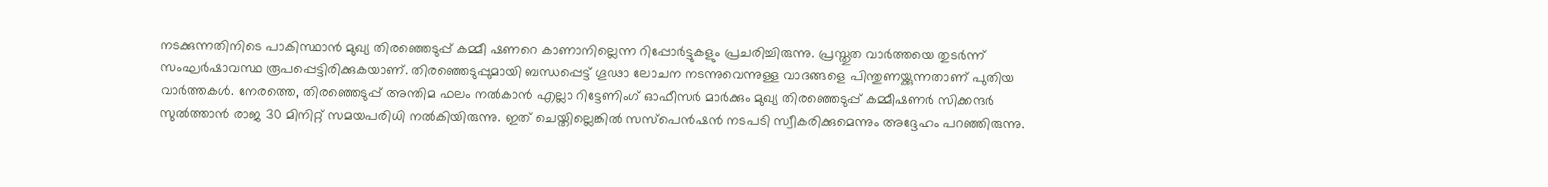നടക്കുന്നതിനിടെ പാകിസ്ഥാൻ മുഖ്യ തിരഞ്ഞെടുപ്പ് കമ്മീ ഷണറെ കാണാനില്ലെന്ന റിപ്പോർട്ടുകളും പ്രചരിച്ചിരുന്നു. പ്രസ്തുത വാർത്തയെ തുടർന്ന് സംഘർഷാവസ്ഥ രൂപപ്പെട്ടിരിക്കുകയാണ്. തിരഞ്ഞെടുപ്പുമായി ബന്ധപ്പെട്ട് ഗൂഢാ ലോചന നടന്നുവെന്നുള്ള വാദങ്ങളെ പിന്തുണയ്ക്കുന്നതാണ് പുതിയ വാർത്തകൾ. നേരത്തെ, തിരഞ്ഞെടുപ്പ് അന്തിമ ഫലം നൽകാൻ എല്ലാ റിട്ടേണിംഗ് ഓഫീസർ മാർക്കും മുഖ്യ തിരഞ്ഞെടുപ്പ് കമ്മീഷണർ സിക്കന്ദർ സുൽത്താൻ രാജ 30 മിനിറ്റ് സമയപരിധി നൽകിയിരുന്നു. ഇത് ചെയ്തില്ലെങ്കിൽ സസ്‌പെൻഷൻ നടപടി സ്വീകരിക്കുമെന്നും അദ്ദേഹം പറഞ്ഞിരുന്നു.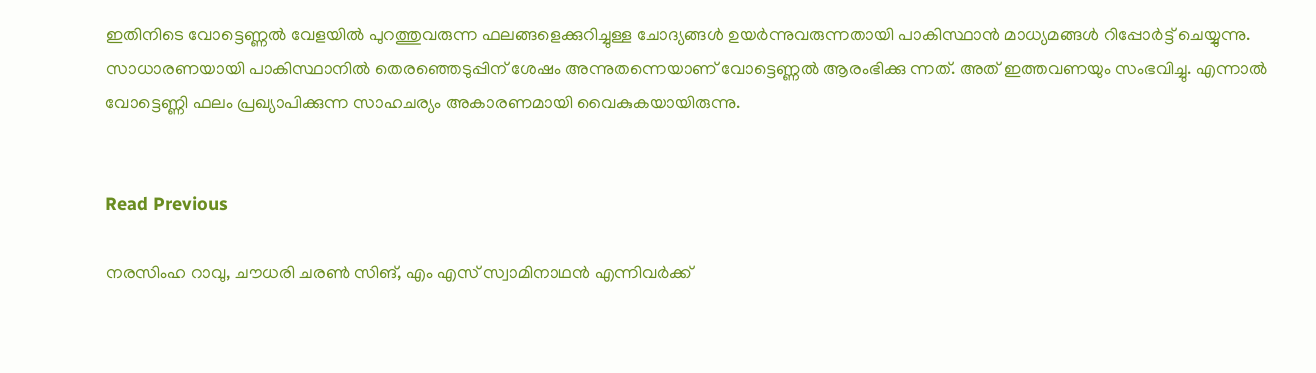ഇതിനിടെ വോട്ടെണ്ണൽ വേളയിൽ പുറത്തുവരുന്ന ഫലങ്ങളെക്കുറിച്ചുള്ള ചോദ്യങ്ങൾ ഉയർന്നുവരുന്നതായി പാകിസ്ഥാൻ മാധ്യമങ്ങൾ റിപ്പോർട്ട് ചെയ്യുന്നു. സാധാരണയായി പാകിസ്ഥാനിൽ തെരഞ്ഞെടുപ്പിന് ശേഷം അന്നുതന്നെയാണ് വോട്ടെണ്ണൽ ആരംഭിക്കു ന്നത്. അത് ഇത്തവണയും സംഭവിച്ചു. എന്നാൽ വോട്ടെണ്ണി ഫലം പ്രഖ്യാപിക്കുന്ന സാഹചര്യം അകാരണമായി വൈകുകയായിരുന്നു.


Read Previous

നരസിംഹ റാവു, ചൗധരി ചരൺ സിങ്, എം എസ് സ്വാമിനാഥൻ എന്നിവർക്ക്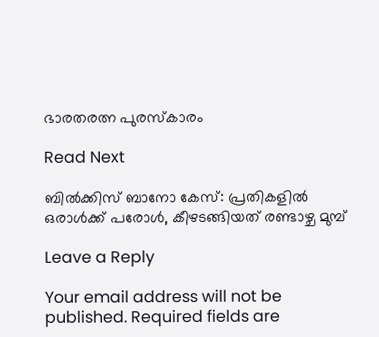ഭാരതരത്ന പുരസ്കാരം

Read Next

ബില്‍ക്കിസ് ബാനോ കേസ്: പ്രതികളില്‍ ഒരാള്‍ക്ക് പരോള്‍, കീഴടങ്ങിയത് രണ്ടാഴ്ച മുമ്പ്

Leave a Reply

Your email address will not be published. Required fields are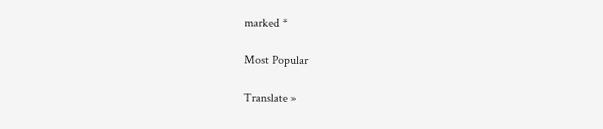marked *

Most Popular

Translate »